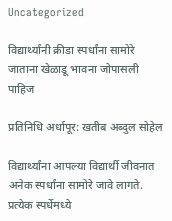Uncategorized

विद्यार्थ्यांनी क्रीडा स्पर्धांना सामोरे जाताना खेळाडू भावना जोपासली पाहिज

प्रतिनिधि अर्धापूर: खतीब अब्दुल सोहेल

विद्यार्थ्यांना आपल्या विद्यार्थी जीवनात अनेक स्पर्धांना सामोरे जावे लागते. प्रत्येक स्पर्धेमध्ये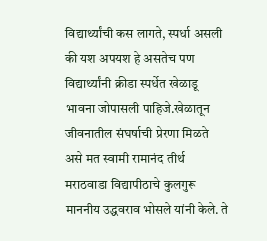विद्यार्थ्यांची कस लागते, स्पर्धा असली की यश अपयश हे असतेच पण विद्यार्थ्यांनी क्रीडा स्पर्धेत खेळाडू भावना जोपासली पाहिजे.खेळातून जीवनातील संघर्षाची प्रेरणा मिळते असे मत स्वामी रामानंद तीर्थ मराठवाडा विद्यापीठाचे कुलगुरू माननीय उद्धवराव भोसले यांनी केले. ते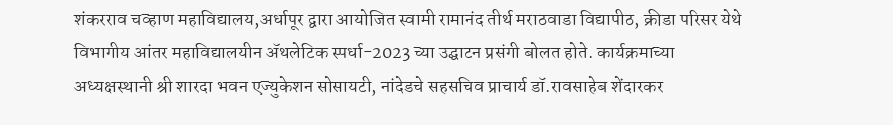शंकरराव चव्हाण महाविद्यालय,अर्धापूर द्वारा आयोजित स्वामी रामानंद तीर्थ मराठवाडा विद्यापीठ, क्रीडा परिसर येथे विभागीय आंतर महाविद्यालयीन ॲथलेटिक स्पर्धा-2023 च्या उद्घाटन प्रसंगी बोलत होते. कार्यक्रमाच्या अध्यक्षस्थानी श्री शारदा भवन एज्युकेशन सोसायटी, नांदेडचे सहसचिव प्राचार्य डॉ.रावसाहेब शेंदारकर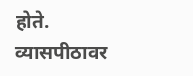होते. व्यासपीठावर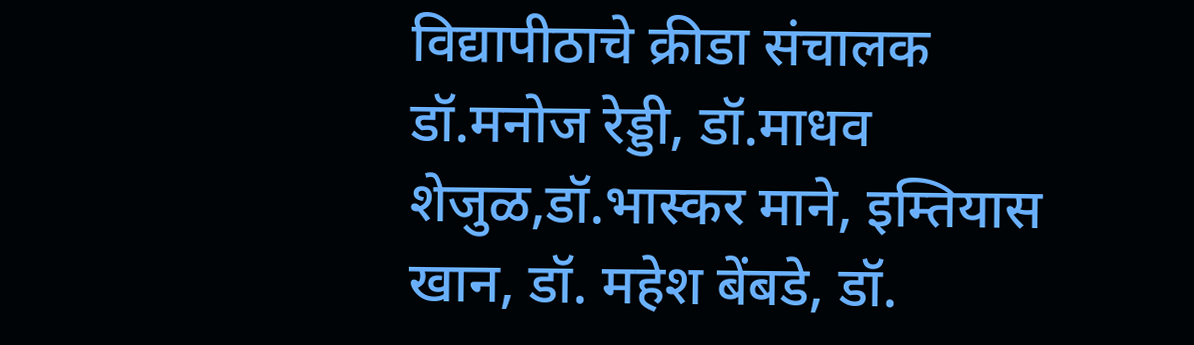विद्यापीठाचे क्रीडा संचालक डॉ.मनोज रेड्डी, डॉ.माधव शेजुळ,डॉ.भास्कर माने, इम्तियास खान, डॉ. महेश बेंबडे, डॉ.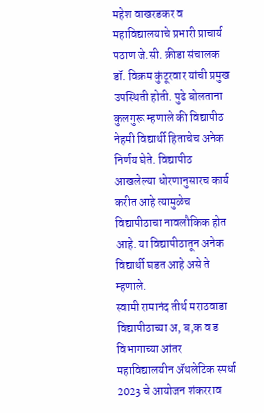महेश वाखरडकर व महाविद्यालयाचे प्रभारी प्राचार्य पठाण जे.सी. क्रीडा संचालक डॉ. विक्रम कुंटूरवार यांची प्रमुख उपस्थिती होती. पुढे बोलताना कुलगुरू म्हणाले की विद्यापीठ नेहमी विद्यार्थी हिताचेच अनेक निर्णय घेते. विद्यापीठ आखलेल्या धोरणानुसारच कार्य करीत आहे त्यामुळेच विद्यापीठाचा नावलौकिक होत आहे. या विद्यापीठातून अनेक विद्यार्थी घडत आहे असे ते म्हणाले.
स्वामी रामानंद तीर्थ मराठवाडा विद्यापीठाच्या अ, ब,क व ड विभागाच्या आंतर महाविद्यालयीन ॲथलेटिक स्पर्धा 2023 चे आयोजन शंकरराव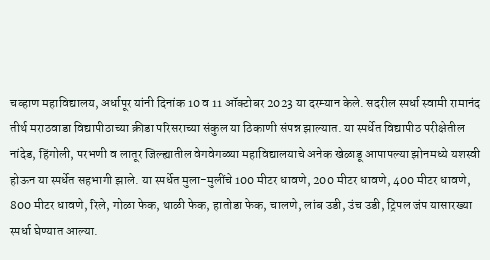चव्हाण महाविद्यालय, अर्धापूर यांनी दिनांक 10 व 11 ऑक्टोबर 2023 या दरम्यान केले. सदरील स्पर्धा स्वामी रामानंद तीर्थ मराठवाडा विद्यापीठाच्या क्रीडा परिसराच्या संकुल या ठिकाणी संपन्न झाल्यात. या स्पर्धेत विद्यापीठ परीक्षेतील नांदेड, हिंगोली, परभणी व लातूर जिल्ह्यातील वेगवेगळ्या महाविद्यालयाचे अनेक खेळाडू आपापल्या झोनमध्ये यशस्वी होऊन या स्पर्धेत सहभागी झाले. या स्पर्धेत मुला-मुलींचे 100 मीटर धावणे, 200 मीटर धावणे, 400 मीटर धावणे, 800 मीटर धावणे, रिले, गोळा फेक, थाळी फेक, हातोडा फेक, चालणे, लांब उडी, उंच उडी, ट्रिपल जंप यासारख्या स्पर्धा घेण्यात आल्या.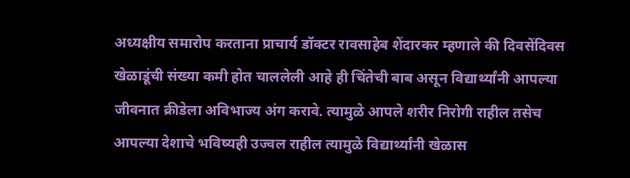अध्यक्षीय समारोप करताना प्राचार्य डॉक्टर रावसाहेब शेंदारकर म्हणाले की दिवसेंदिवस खेळाडूंची संख्या कमी होत चाललेली आहे ही चिंतेची बाब असून विद्यार्थ्यांनी आपल्या जीवनात क्रीडेला अविभाज्य अंग करावे. त्यामुळे आपले शरीर निरोगी राहील तसेच आपल्या देशाचे भविष्यही उज्वल राहील त्यामुळे विद्यार्थ्यांनी खेळास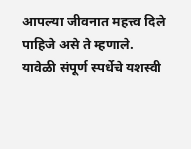आपल्या जीवनात महत्त्व दिले पाहिजे असे ते म्हणाले. यावेळी संपूर्ण स्पर्धेचे यशस्वी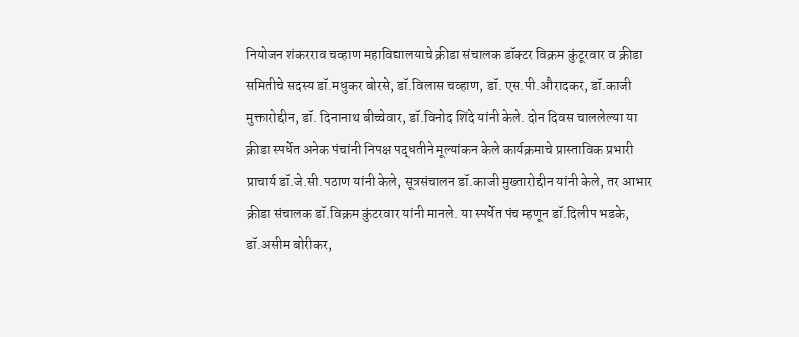नियोजन शंकरराव चव्हाण महाविद्यालयाचे क्रीडा संचालक डॉक्टर विक्रम कुंटूरवार व क्रीडा समितीचे सदस्य डॉ.मधुकर बोरसे, डॉ.विलास चव्हाण, डॉ. एस.पी.औरादकर, डॉ.काजी मुक्तारोद्दीन, डॉ. दिनानाथ बीच्चेवार, डॉ.विनोद शिंदे यांनी केले. दोन दिवस चाललेल्या या क्रीडा स्पर्धेत अनेक पंचांनी निपक्ष पद्धतीने मूल्यांकन केले कार्यक्रमाचे प्रास्ताविक प्रभारी प्राचार्य डॉ.जे.सी.पठाण यांनी केले, सूत्रसंचालन डॉ.काजी मुख्तारोद्दीन यांनी केले, तर आभार क्रीडा संचालक डॉ.विक्रम कुंटरवार यांनी मानले. या स्पर्धेत पंच म्हणून डॉ.दिलीप भडके, डॉ.असीम बोरीकर,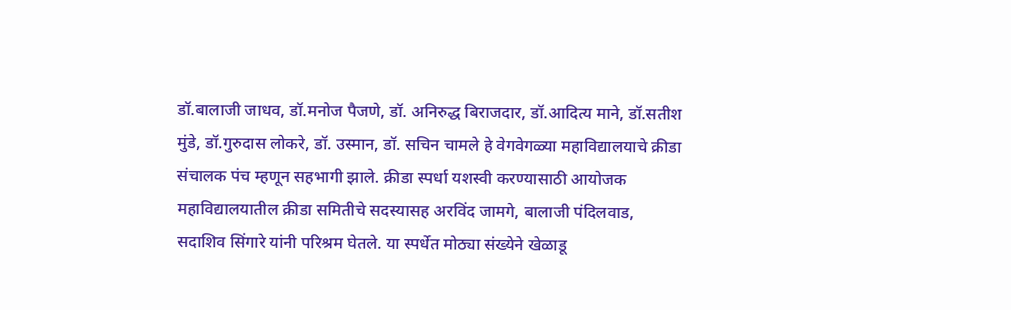डॉ.बालाजी जाधव, डॉ.मनोज पैजणे, डॉ. अनिरुद्ध बिराजदार, डॉ.आदित्य माने, डॉ.सतीश मुंडे, डॉ.गुरुदास लोकरे, डॉ. उस्मान, डॉ. सचिन चामले हे वेगवेगळ्या महाविद्यालयाचे क्रीडा संचालक पंच म्हणून सहभागी झाले. क्रीडा स्पर्धा यशस्वी करण्यासाठी आयोजक महाविद्यालयातील क्रीडा समितीचे सदस्यासह अरविंद जामगे, बालाजी पंदिलवाड, सदाशिव सिंगारे यांनी परिश्रम घेतले. या स्पर्धेत मोठ्या संख्येने खेळाडू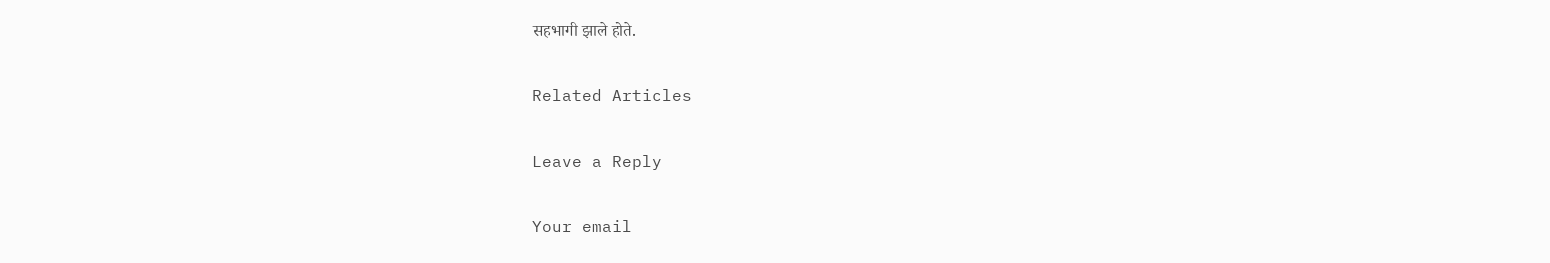सहभागी झाले होते.

Related Articles

Leave a Reply

Your email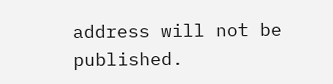address will not be published.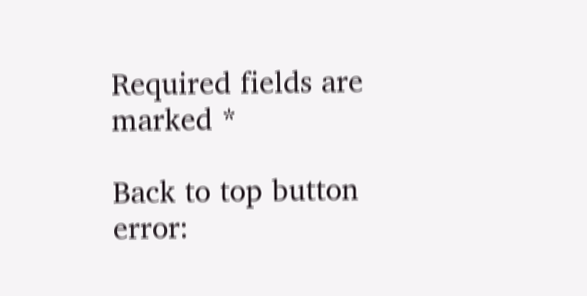Required fields are marked *

Back to top button
error: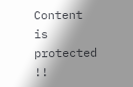Content is protected !!